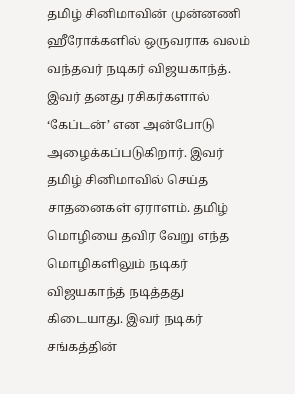தமிழ் சினிமாவின் முன்னணி ஹீரோக்களில் ஒருவராக வலம் வந்தவர் நடிகர் விஜயகாந்த். இவர் தனது ரசிகர்களால் ‘கேப்டன்’ என அன்போடு அழைக்கப்படுகிறார். இவர் தமிழ் சினிமாவில் செய்த சாதனைகள் ஏராளம். தமிழ் மொழியை தவிர வேறு எந்த மொழிகளிலும் நடிகர் விஜயகாந்த் நடித்தது கிடையாது. இவர் நடிகர் சங்கத்தின்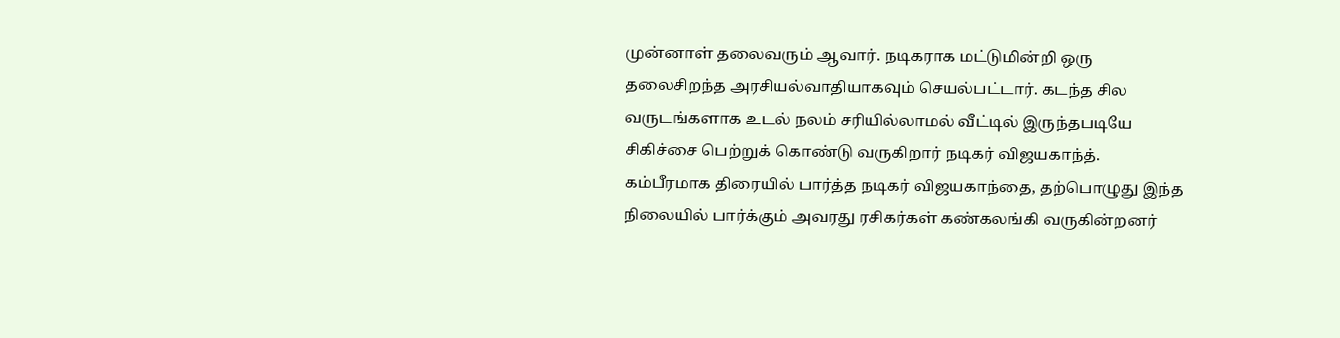முன்னாள் தலைவரும் ஆவார். நடிகராக மட்டுமின்றி ஒரு தலைசிறந்த அரசியல்வாதியாகவும் செயல்பட்டார். கடந்த சில வருடங்களாக உடல் நலம் சரியில்லாமல் வீட்டில் இருந்தபடியே சிகிச்சை பெற்றுக் கொண்டு வருகிறார் நடிகர் விஜயகாந்த்.
கம்பீரமாக திரையில் பார்த்த நடிகர் விஜயகாந்தை, தற்பொழுது இந்த நிலையில் பார்க்கும் அவரது ரசிகர்கள் கண்கலங்கி வருகின்றனர்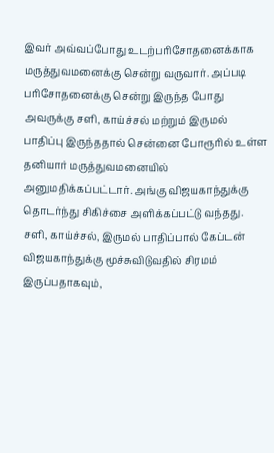இவர் அவ்வப்போது உடற்பரிசோதனைக்காக மருத்துவமனைக்கு சென்று வருவார். அப்படி பரிசோதனைக்கு சென்று இருந்த போது அவருக்கு சளி, காய்ச்சல் மற்றும் இருமல் பாதிப்பு இருந்ததால் சென்னை போரூரில் உள்ள தனியார் மருத்துவமனையில் அனுமதிக்கப்பட்டார். அங்கு விஜயகாந்துக்கு தொடர்ந்து சிகிச்சை அளிக்கப்பட்டு வந்தது. சளி, காய்ச்சல், இருமல் பாதிப்பால் கேப்டன் விஜயகாந்துக்கு மூச்சுவிடுவதில் சிரமம் இருப்பதாகவும்,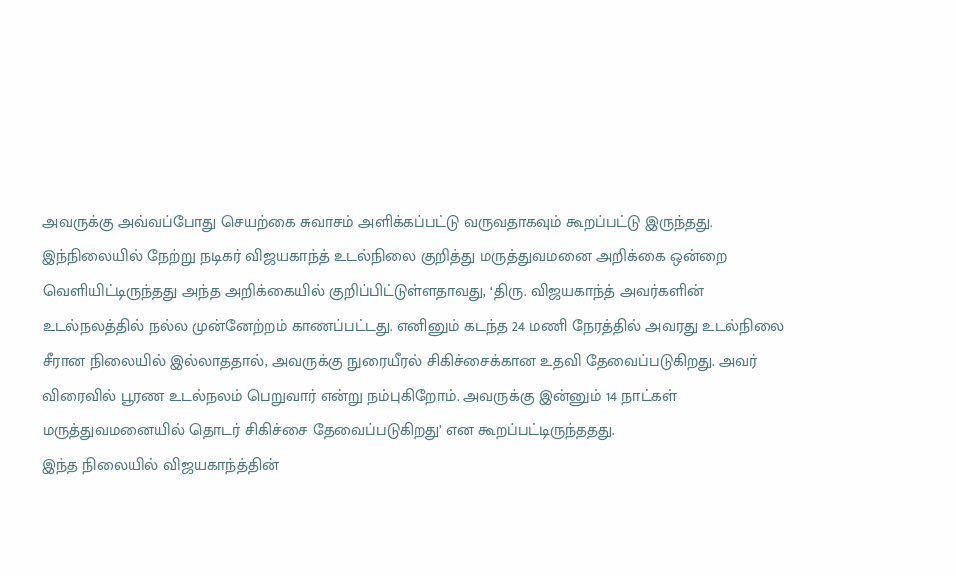அவருக்கு அவ்வப்போது செயற்கை சுவாசம் அளிக்கப்பட்டு வருவதாகவும் கூறப்பட்டு இருந்தது.
இந்நிலையில் நேற்று நடிகர் விஜயகாந்த் உடல்நிலை குறித்து மருத்துவமனை அறிக்கை ஒன்றை வெளியிட்டிருந்தது அந்த அறிக்கையில் குறிப்பிட்டுள்ளதாவது, ‘திரு. விஜயகாந்த் அவர்களின் உடல்நலத்தில் நல்ல முன்னேற்றம் காணப்பட்டது. எனினும் கடந்த 24 மணி நேரத்தில் அவரது உடல்நிலை சீரான நிலையில் இல்லாததால், அவருக்கு நுரையீரல் சிகிச்சைக்கான உதவி தேவைப்படுகிறது. அவர் விரைவில் பூரண உடல்நலம் பெறுவார் என்று நம்புகிறோம். அவருக்கு இன்னும் 14 நாட்கள் மருத்துவமனையில் தொடர் சிகிச்சை தேவைப்படுகிறது’ என கூறப்பட்டிருந்ததது.
இந்த நிலையில் விஜயகாந்த்தின்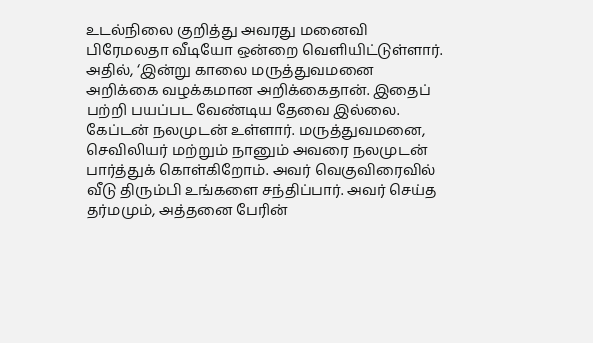உடல்நிலை குறித்து அவரது மனைவி பிரேமலதா வீடியோ ஒன்றை வெளியிட்டுள்ளார். அதில், ‘இன்று காலை மருத்துவமனை அறிக்கை வழக்கமான அறிக்கைதான். இதைப் பற்றி பயப்பட வேண்டிய தேவை இல்லை. கேப்டன் நலமுடன் உள்ளார். மருத்துவமனை, செவிலியர் மற்றும் நானும் அவரை நலமுடன் பார்த்துக் கொள்கிறோம். அவர் வெகுவிரைவில் வீடு திரும்பி உங்களை சந்திப்பார். அவர் செய்த தர்மமும், அத்தனை பேரின்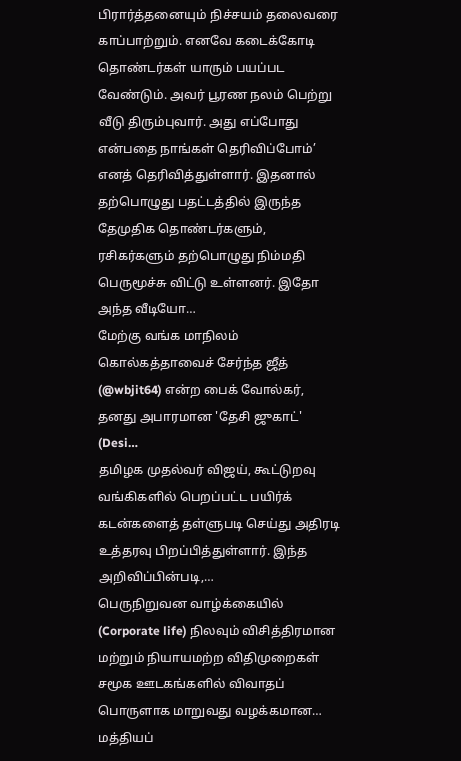பிரார்த்தனையும் நிச்சயம் தலைவரை காப்பாற்றும். எனவே கடைக்கோடி தொண்டர்கள் யாரும் பயப்பட வேண்டும். அவர் பூரண நலம் பெற்று வீடு திரும்புவார். அது எப்போது என்பதை நாங்கள் தெரிவிப்போம்’ எனத் தெரிவித்துள்ளார். இதனால் தற்பொழுது பதட்டத்தில் இருந்த தேமுதிக தொண்டர்களும், ரசிகர்களும் தற்பொழுது நிம்மதி பெருமூச்சு விட்டு உள்ளனர். இதோ அந்த வீடியோ…
மேற்கு வங்க மாநிலம் கொல்கத்தாவைச் சேர்ந்த ஜீத் (@wbjit64) என்ற பைக் வோல்கர், தனது அபாரமான 'தேசி ஜுகாட்' (Desi…
தமிழக முதல்வர் விஜய், கூட்டுறவு வங்கிகளில் பெறப்பட்ட பயிர்க் கடன்களைத் தள்ளுபடி செய்து அதிரடி உத்தரவு பிறப்பித்துள்ளார். இந்த அறிவிப்பின்படி,…
பெருநிறுவன வாழ்க்கையில் (Corporate life) நிலவும் விசித்திரமான மற்றும் நியாயமற்ற விதிமுறைகள் சமூக ஊடகங்களில் விவாதப் பொருளாக மாறுவது வழக்கமான…
மத்தியப்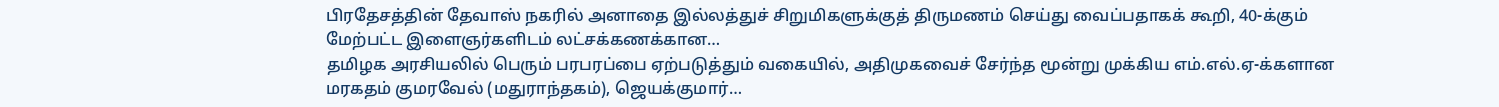பிரதேசத்தின் தேவாஸ் நகரில் அனாதை இல்லத்துச் சிறுமிகளுக்குத் திருமணம் செய்து வைப்பதாகக் கூறி, 40-க்கும் மேற்பட்ட இளைஞர்களிடம் லட்சக்கணக்கான…
தமிழக அரசியலில் பெரும் பரபரப்பை ஏற்படுத்தும் வகையில், அதிமுகவைச் சேர்ந்த மூன்று முக்கிய எம்.எல்.ஏ-க்களான மரகதம் குமரவேல் (மதுராந்தகம்), ஜெயக்குமார்…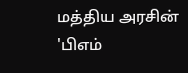மத்திய அரசின் 'பிஎம்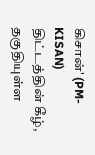கிசான்' (PM-KISAN) திட்டத்தின் கீழ், தகுதியுள்ள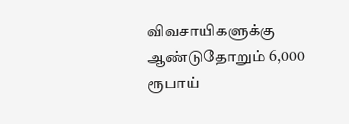விவசாயிகளுக்கு ஆண்டுதோறும் 6,000 ரூபாய்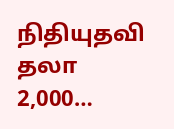நிதியுதவி தலா 2,000…